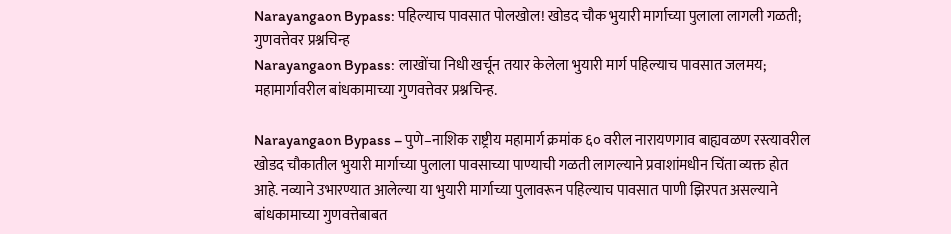Narayangaon Bypass: पहिल्याच पावसात पोलखोल! खोडद चौक भुयारी मार्गाच्या पुलाला लागली गळती; गुणवत्तेवर प्रश्नचिन्ह
Narayangaon Bypass: लाखोंचा निधी खर्चून तयार केलेला भुयारी मार्ग पहिल्याच पावसात जलमय; महामार्गावरील बांधकामाच्या गुणवत्तेवर प्रश्नचिन्ह.

Narayangaon Bypass – पुणे–नाशिक राष्ट्रीय महामार्ग क्रमांक ६० वरील नारायणगाव बाह्यवळण रस्त्यावरील खोडद चौकातील भुयारी मार्गाच्या पुलाला पावसाच्या पाण्याची गळती लागल्याने प्रवाशांमधीन चिंता व्यक्त होत आहे. नव्याने उभारण्यात आलेल्या या भुयारी मार्गाच्या पुलावरून पहिल्याच पावसात पाणी झिरपत असल्याने बांधकामाच्या गुणवत्तेबाबत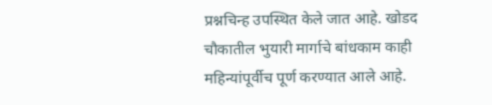प्रश्नचिन्ह उपस्थित केले जात आहे. खोडद चौकातील भुयारी मार्गाचे बांधकाम काही महिन्यांपूर्वीच पूर्ण करण्यात आले आहे.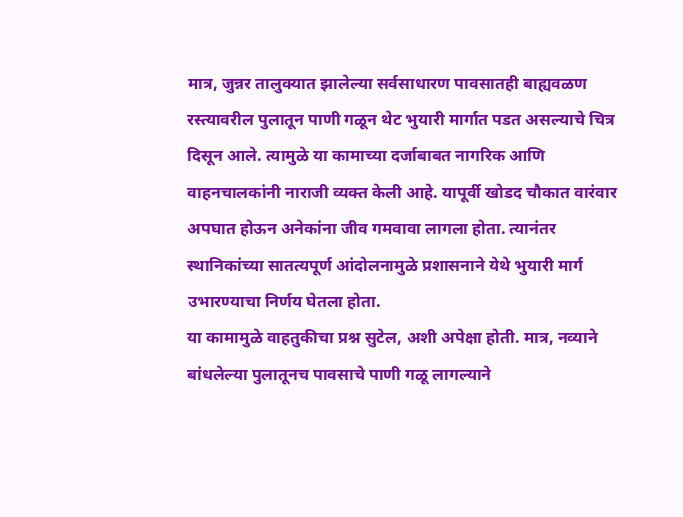मात्र, जुन्नर तालुक्यात झालेल्या सर्वसाधारण पावसातही बाह्यवळण रस्त्यावरील पुलातून पाणी गळून थेट भुयारी मार्गात पडत असल्याचे चित्र दिसून आले. त्यामुळे या कामाच्या दर्जाबाबत नागरिक आणि वाहनचालकांनी नाराजी व्यक्त केली आहे. यापूर्वी खोडद चौकात वारंवार अपघात होऊन अनेकांना जीव गमवावा लागला होता. त्यानंतर स्थानिकांच्या सातत्यपूर्ण आंदोलनामुळे प्रशासनाने येथे भुयारी मार्ग उभारण्याचा निर्णय घेतला होता.
या कामामुळे वाहतुकीचा प्रश्न सुटेल, अशी अपेक्षा होती. मात्र, नव्याने बांधलेल्या पुलातूनच पावसाचे पाणी गळू लागल्याने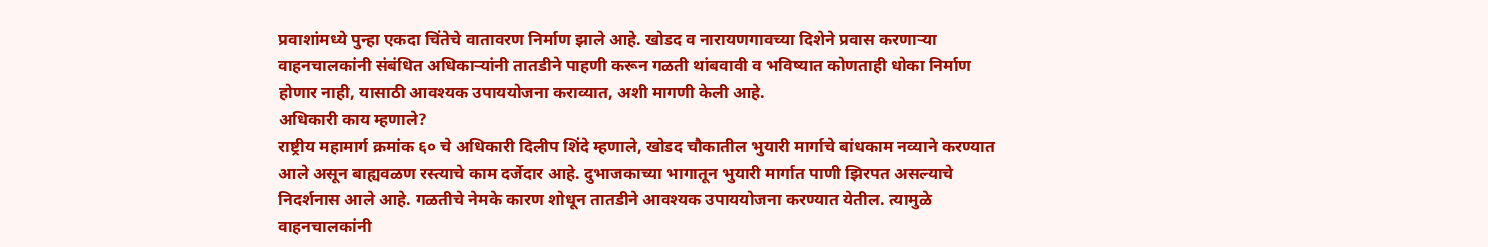प्रवाशांमध्ये पुन्हा एकदा चिंतेचे वातावरण निर्माण झाले आहे. खोडद व नारायणगावच्या दिशेने प्रवास करणाऱ्या वाहनचालकांनी संबंधित अधिकाऱ्यांनी तातडीने पाहणी करून गळती थांबवावी व भविष्यात कोणताही धोका निर्माण होणार नाही, यासाठी आवश्यक उपाययोजना कराव्यात, अशी मागणी केली आहे.
अधिकारी काय म्हणाले?
राष्ट्रीय महामार्ग क्रमांक ६० चे अधिकारी दिलीप शिंदे म्हणाले, खोडद चौकातील भुयारी मार्गाचे बांधकाम नव्याने करण्यात आले असून बाह्यवळण रस्त्याचे काम दर्जेदार आहे. दुभाजकाच्या भागातून भुयारी मार्गात पाणी झिरपत असल्याचे निदर्शनास आले आहे. गळतीचे नेमके कारण शोधून तातडीने आवश्यक उपाययोजना करण्यात येतील. त्यामुळे वाहनचालकांनी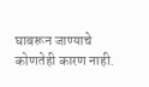घाबरून जाण्याचे कोणतेही कारण नाही.